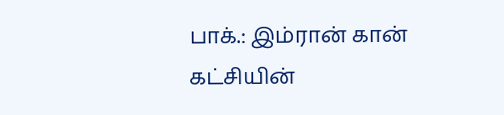பாக்.: இம்ரான் கான் கட்சியின்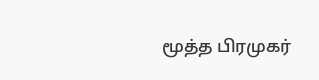மூத்த பிரமுகர்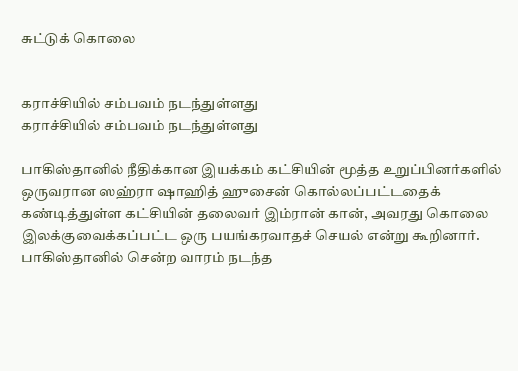சுட்டுக் கொலை


கராச்சியில் சம்பவம் நடந்துள்ளது
கராச்சியில் சம்பவம் நடந்துள்ளது

பாகிஸ்தானில் நீதிக்கான இயக்கம் கட்சியின் மூத்த உறுப்பினர்களில் ஒருவரான ஸஹ்ரா ஷாஹித் ஹுசைன் கொல்லப்பட்டதைக் கண்டித்துள்ள கட்சியின் தலைவர் இம்ரான் கான், அவரது கொலை இலக்குவைக்கப்பட்ட ஒரு பயங்கரவாதச் செயல் என்று கூறினார்.
பாகிஸ்தானில் சென்ற வாரம் நடந்த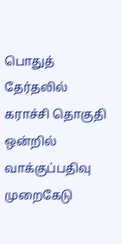பொதுத் தேர்தலில் கராச்சி தொகுதி ஒன்றில் வாக்குப்பதிவு முறைகேடு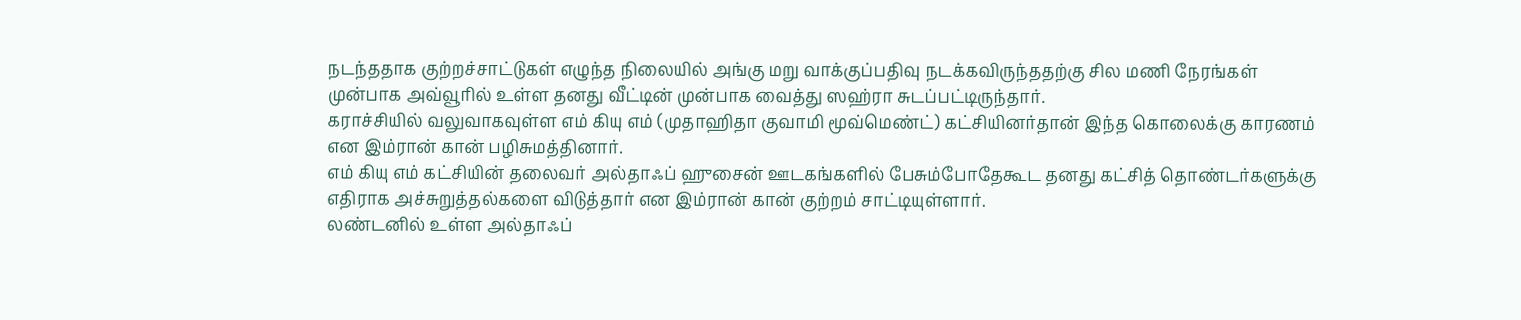நடந்ததாக குற்றச்சாட்டுகள் எழுந்த நிலையில் அங்கு மறு வாக்குப்பதிவு நடக்கவிருந்ததற்கு சில மணி நேரங்கள் முன்பாக அவ்வூரில் உள்ள தனது வீட்டின் முன்பாக வைத்து ஸஹ்ரா சுடப்பட்டிருந்தார்.
கராச்சியில் வலுவாகவுள்ள எம் கியு எம் (முதாஹிதா குவாமி மூவ்மெண்ட்) கட்சியினர்தான் இந்த கொலைக்கு காரணம் என இம்ரான் கான் பழிசுமத்தினார்.
எம் கியு எம் கட்சியின் தலைவர் அல்தாஃப் ஹுசைன் ஊடகங்களில் பேசும்போதேகூட தனது கட்சித் தொண்டர்களுக்கு எதிராக அச்சுறுத்தல்களை விடுத்தார் என இம்ரான் கான் குற்றம் சாட்டியுள்ளார்.
லண்டனில் உள்ள அல்தாஃப்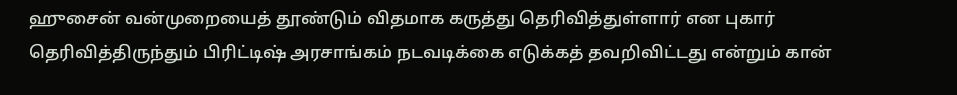ஹுசைன் வன்முறையைத் தூண்டும் விதமாக கருத்து தெரிவித்துள்ளார் என புகார் தெரிவித்திருந்தும் பிரிட்டிஷ் அரசாங்கம் நடவடிக்கை எடுக்கத் தவறிவிட்டது என்றும் கான்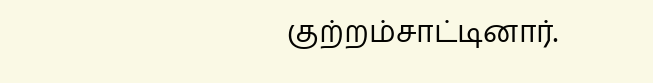குற்றம்சாட்டினார்.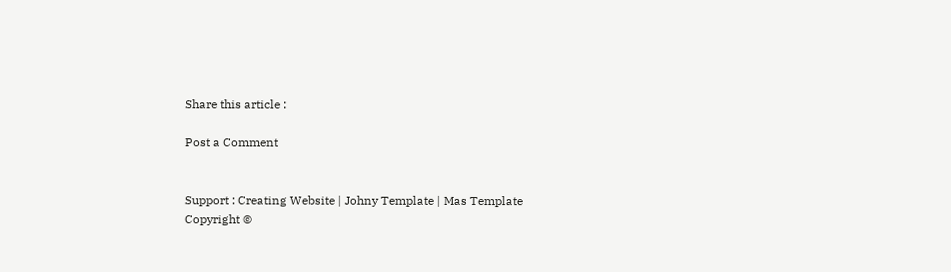Share this article :

Post a Comment


Support : Creating Website | Johny Template | Mas Template
Copyright ©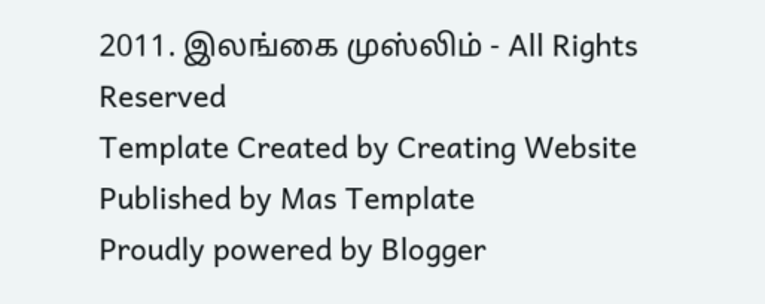2011. இலங்கை முஸ்லிம் - All Rights Reserved
Template Created by Creating Website Published by Mas Template
Proudly powered by Blogger